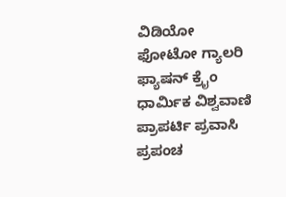ವಿಡಿಯೋ ಫೋಟೋ ಗ್ಯಾಲರಿ ಫ್ಯಾಷನ್ ಕ್ರೈಂ ಧಾರ್ಮಿಕ ವಿಶ್ವವಾಣಿ ಪ್ರಾಪರ್ಟಿ ಪ್ರವಾಸಿ ಪ್ರಪಂಚ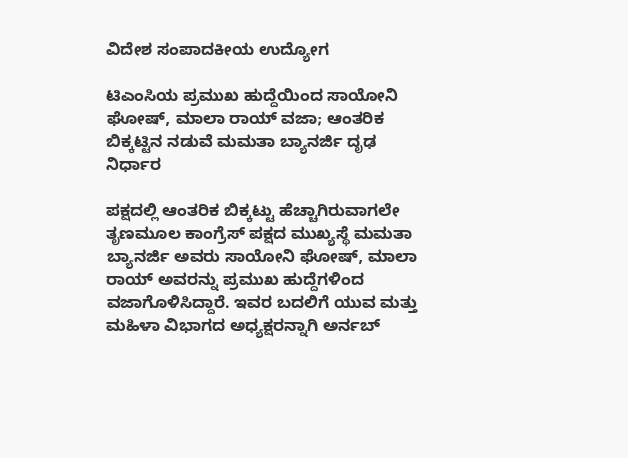ವಿದೇಶ ಸಂಪಾದಕೀಯ ಉದ್ಯೋಗ

ಟಿಎಂಸಿಯ ಪ್ರಮುಖ ಹುದ್ದೆಯಿಂದ ಸಾಯೋನಿ ಘೋಷ್, ಮಾಲಾ ರಾಯ್ ವಜಾ; ಆಂತರಿಕ ಬಿಕ್ಕಟ್ಟಿನ ನಡುವೆ ಮಮತಾ ಬ್ಯಾನರ್ಜಿ ದೃಢ ನಿರ್ಧಾರ

ಪಕ್ಷದಲ್ಲಿ ಆಂತರಿಕ ಬಿಕ್ಕಟ್ಟು ಹೆಚ್ಚಾಗಿರುವಾಗಲೇ ತೃಣಮೂಲ ಕಾಂಗ್ರೆಸ್ ಪಕ್ಷದ ಮುಖ್ಯಸ್ಥೆ ಮಮತಾ ಬ್ಯಾನರ್ಜಿ ಅವರು ಸಾಯೋನಿ ಘೋಷ್, ಮಾಲಾ ರಾಯ್ ಅವರನ್ನು ಪ್ರಮುಖ ಹುದ್ದೆಗಳಿಂದ ವಜಾಗೊಳಿಸಿದ್ದಾರೆ. ಇವರ ಬದಲಿಗೆ ಯುವ ಮತ್ತು ಮಹಿಳಾ ವಿಭಾಗದ ಅಧ್ಯಕ್ಷರನ್ನಾಗಿ ಅರ್ನಬ್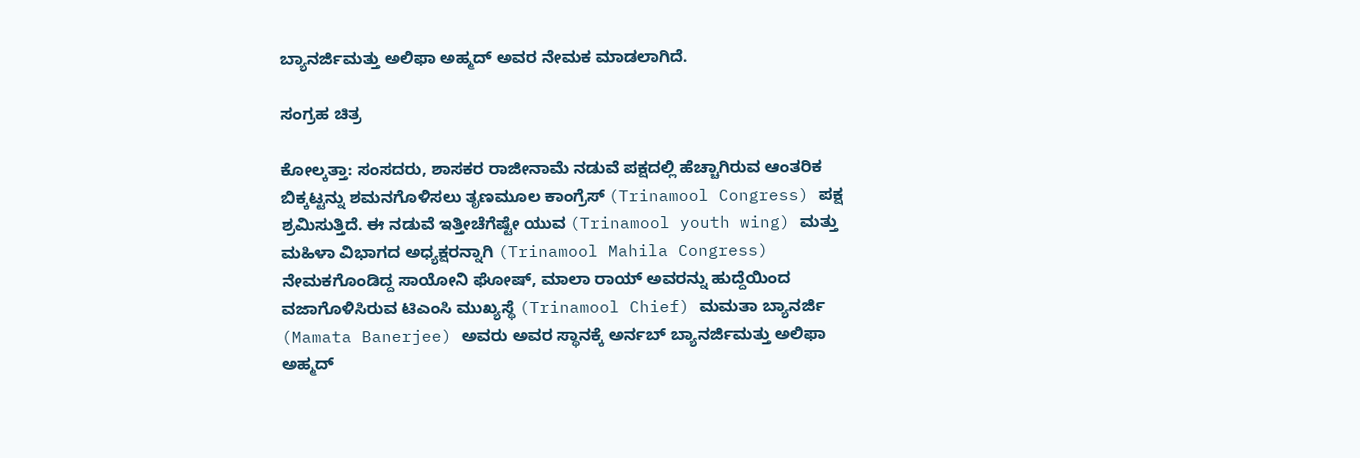ಬ್ಯಾನರ್ಜಿಮತ್ತು ಅಲಿಫಾ ಅಹ್ಮದ್ ಅವರ ನೇಮಕ ಮಾಡಲಾಗಿದೆ.

ಸಂಗ್ರಹ ಚಿತ್ರ

ಕೋಲ್ಕತ್ತಾ: ಸಂಸದರು, ಶಾಸಕರ ರಾಜೀನಾಮೆ ನಡುವೆ ಪಕ್ಷದಲ್ಲಿ ಹೆಚ್ಚಾಗಿರುವ ಆಂತರಿಕ ಬಿಕ್ಕಟ್ಟನ್ನು ಶಮನಗೊಳಿಸಲು ತೃಣಮೂಲ ಕಾಂಗ್ರೆಸ್ (Trinamool Congress) ಪಕ್ಷ ಶ್ರಮಿಸುತ್ತಿದೆ. ಈ ನಡುವೆ ಇತ್ತೀಚೆಗೆಷ್ಟೇ ಯುವ (Trinamool youth wing) ಮತ್ತು ಮಹಿಳಾ ವಿಭಾಗದ ಅಧ್ಯಕ್ಷರನ್ನಾಗಿ (Trinamool Mahila Congress) ನೇಮಕಗೊಂಡಿದ್ದ ಸಾಯೋನಿ ಘೋಷ್, ಮಾಲಾ ರಾಯ್ ಅವರನ್ನು ಹುದ್ದೆಯಿಂದ ವಜಾಗೊಳಿಸಿರುವ ಟಿಎಂಸಿ ಮುಖ್ಯಸ್ಥೆ (Trinamool Chief) ಮಮತಾ ಬ್ಯಾನರ್ಜಿ (Mamata Banerjee) ಅವರು ಅವರ ಸ್ಥಾನಕ್ಕೆ ಅರ್ನಬ್ ಬ್ಯಾನರ್ಜಿಮತ್ತು ಅಲಿಫಾ ಅಹ್ಮದ್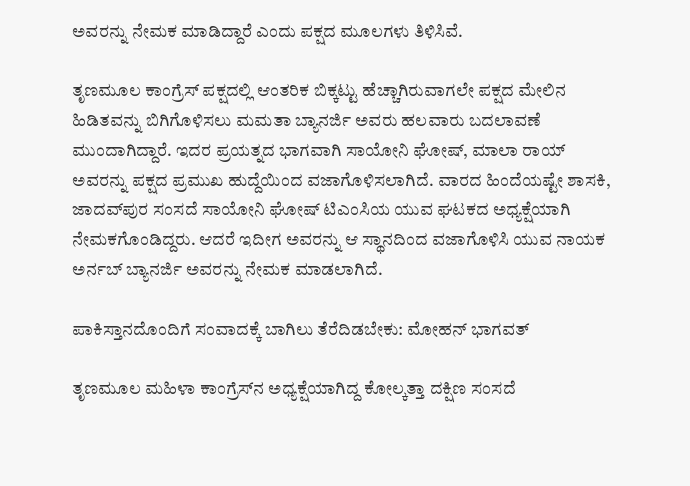ಅವರನ್ನು ನೇಮಕ ಮಾಡಿದ್ದಾರೆ ಎಂದು ಪಕ್ಷದ ಮೂಲಗಳು ತಿಳಿಸಿವೆ.

ತೃಣಮೂಲ ಕಾಂಗ್ರೆಸ್ ಪಕ್ಷದಲ್ಲಿ ಆಂತರಿಕ ಬಿಕ್ಕಟ್ಟು ಹೆಚ್ಚಾಗಿರುವಾಗಲೇ ಪಕ್ಷದ ಮೇಲಿನ ಹಿಡಿತವನ್ನು ಬಿಗಿಗೊಳಿಸಲು ಮಮತಾ ಬ್ಯಾನರ್ಜಿ ಅವರು ಹಲವಾರು ಬದಲಾವಣೆ ಮುಂದಾಗಿದ್ದಾರೆ. ಇದರ ಪ್ರಯತ್ನದ ಭಾಗವಾಗಿ ಸಾಯೋನಿ ಘೋಷ್, ಮಾಲಾ ರಾಯ್ ಅವರನ್ನು ಪಕ್ಷದ ಪ್ರಮುಖ ಹುದ್ದೆಯಿಂದ ವಜಾಗೊಳಿಸಲಾಗಿದೆ. ವಾರದ ಹಿಂದೆಯಷ್ಟೇ ಶಾಸಕಿ, ಜಾದವ್‌ಪುರ ಸಂಸದೆ ಸಾಯೋನಿ ಘೋಷ್ ಟಿಎಂಸಿಯ ಯುವ ಘಟಕದ ಅಧ್ಯಕ್ಷೆಯಾಗಿ ನೇಮಕಗೊಂಡಿದ್ದರು. ಆದರೆ ಇದೀಗ ಅವರನ್ನು ಆ ಸ್ಥಾನದಿಂದ ವಜಾಗೊಳಿಸಿ ಯುವ ನಾಯಕ ಅರ್ನಬ್ ಬ್ಯಾನರ್ಜಿ ಅವರನ್ನು ನೇಮಕ ಮಾಡಲಾಗಿದೆ.

ಪಾಕಿಸ್ತಾನದೊಂದಿಗೆ ಸಂವಾದಕ್ಕೆ ಬಾಗಿಲು ತೆರೆದಿಡಬೇಕು: ಮೋಹನ್ ಭಾಗವತ್

ತೃಣಮೂಲ ಮಹಿಳಾ ಕಾಂಗ್ರೆಸ್‌ನ ಅಧ್ಯಕ್ಷೆಯಾಗಿದ್ದ ಕೋಲ್ಕತ್ತಾ ದಕ್ಷಿಣ ಸಂಸದೆ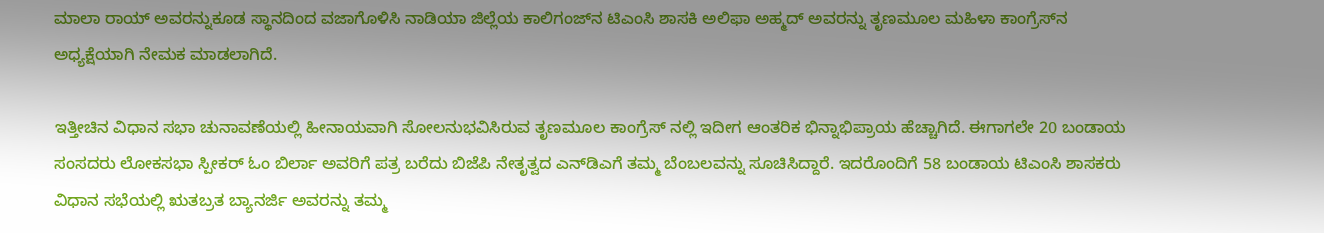ಮಾಲಾ ರಾಯ್ ಅವರನ್ನುಕೂಡ ಸ್ಥಾನದಿಂದ ವಜಾಗೊಳಿಸಿ ನಾಡಿಯಾ ಜಿಲ್ಲೆಯ ಕಾಲಿಗಂಜ್‌ನ ಟಿಎಂಸಿ ಶಾಸಕಿ ಅಲಿಫಾ ಅಹ್ಮದ್ ಅವರನ್ನು ತೃಣಮೂಲ ಮಹಿಳಾ ಕಾಂಗ್ರೆಸ್‌ನ ಅಧ್ಯಕ್ಷೆಯಾಗಿ ನೇಮಕ ಮಾಡಲಾಗಿದೆ.

ಇತ್ತೀಚಿನ ವಿಧಾನ ಸಭಾ ಚುನಾವಣೆಯಲ್ಲಿ ಹೀನಾಯವಾಗಿ ಸೋಲನುಭವಿಸಿರುವ ತೃಣಮೂಲ ಕಾಂಗ್ರೆಸ್ ನಲ್ಲಿ ಇದೀಗ ಆಂತರಿಕ ಭಿನ್ನಾಭಿಪ್ರಾಯ ಹೆಚ್ಚಾಗಿದೆ. ಈಗಾಗಲೇ 20 ಬಂಡಾಯ ಸಂಸದರು ಲೋಕಸಭಾ ಸ್ಪೀಕರ್ ಓಂ ಬಿರ್ಲಾ ಅವರಿಗೆ ಪತ್ರ ಬರೆದು ಬಿಜೆಪಿ ನೇತೃತ್ವದ ಎನ್‌ಡಿಎಗೆ ತಮ್ಮ ಬೆಂಬಲವನ್ನು ಸೂಚಿಸಿದ್ದಾರೆ. ಇದರೊಂದಿಗೆ 58 ಬಂಡಾಯ ಟಿಎಂಸಿ ಶಾಸಕರು ವಿಧಾನ ಸಭೆಯಲ್ಲಿ ಋತಬ್ರತ ಬ್ಯಾನರ್ಜಿ ಅವರನ್ನು ತಮ್ಮ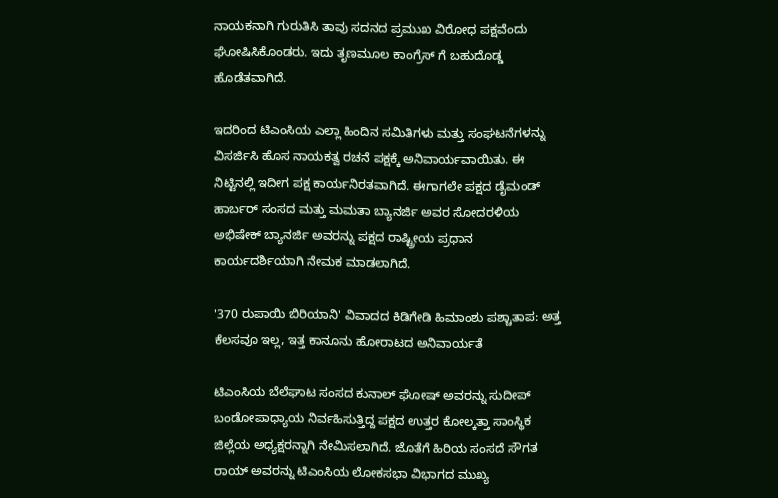ನಾಯಕನಾಗಿ ಗುರುತಿಸಿ ತಾವು ಸದನದ ಪ್ರಮುಖ ವಿರೋಧ ಪಕ್ಷವೆಂದು ಘೋಷಿಸಿಕೊಂಡರು. ಇದು ತೃಣಮೂಲ ಕಾಂಗ್ರೆಸ್ ಗೆ ಬಹುದೊಡ್ಡ ಹೊಡೆತವಾಗಿದೆ.

ಇದರಿಂದ ಟಿಎಂಸಿಯ ಎಲ್ಲಾ ಹಿಂದಿನ ಸಮಿತಿಗಳು ಮತ್ತು ಸಂಘಟನೆಗಳನ್ನು ವಿಸರ್ಜಿಸಿ ಹೊಸ ನಾಯಕತ್ವ ರಚನೆ ಪಕ್ಷಕ್ಕೆ ಅನಿವಾರ್ಯವಾಯಿತು. ಈ ನಿಟ್ಟಿನಲ್ಲಿ ಇದೀಗ ಪಕ್ಷ ಕಾರ್ಯನಿರತವಾಗಿದೆ. ಈಗಾಗಲೇ ಪಕ್ಷದ ಡೈಮಂಡ್ ಹಾರ್ಬರ್ ಸಂಸದ ಮತ್ತು ಮಮತಾ ಬ್ಯಾನರ್ಜಿ ಅವರ ಸೋದರಳಿಯ ಅಭಿಷೇಕ್ ಬ್ಯಾನರ್ಜಿ ಅವರನ್ನು ಪಕ್ಷದ ರಾಷ್ಟ್ರೀಯ ಪ್ರಧಾನ ಕಾರ್ಯದರ್ಶಿಯಾಗಿ ನೇಮಕ ಮಾಡಲಾಗಿದೆ.

'370 ರುಪಾಯಿ ಬಿರಿಯಾನಿ' ವಿವಾದದ ಕಿಡಿಗೇಡಿ ಹಿಮಾಂಶು ಪಶ್ಚಾತಾಪ: ಅತ್ತ ಕೆಲಸವೂ ಇಲ್ಲ, ಇತ್ತ ಕಾನೂನು ಹೋರಾಟದ ಅನಿವಾರ್ಯತೆ

ಟಿಎಂಸಿಯ ಬೆಲೆಘಾಟ ಸಂಸದ ಕುನಾಲ್ ಘೋಷ್ ಅವರನ್ನು ಸುದೀಪ್ ಬಂಡೋಪಾಧ್ಯಾಯ ನಿರ್ವಹಿಸುತ್ತಿದ್ದ ಪಕ್ಷದ ಉತ್ತರ ಕೋಲ್ಕತ್ತಾ ಸಾಂಸ್ಥಿಕ ಜಿಲ್ಲೆಯ ಅಧ್ಯಕ್ಷರನ್ನಾಗಿ ನೇಮಿಸಲಾಗಿದೆ. ಜೊತೆಗೆ ಹಿರಿಯ ಸಂಸದೆ ಸೌಗತ ರಾಯ್ ಅವರನ್ನು ಟಿಎಂಸಿಯ ಲೋಕಸಭಾ ವಿಭಾಗದ ಮುಖ್ಯ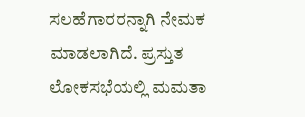ಸಲಹೆಗಾರರನ್ನಾಗಿ ನೇಮಕ ಮಾಡಲಾಗಿದೆ. ಪ್ರಸ್ತುತ ಲೋಕಸಭೆಯಲ್ಲಿ ಮಮತಾ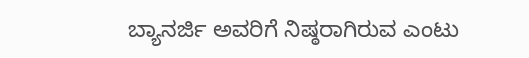ಬ್ಯಾನರ್ಜಿ ಅವರಿಗೆ ನಿಷ್ಠರಾಗಿರುವ ಎಂಟು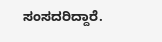ಸಂಸದರಿದ್ದಾರೆ.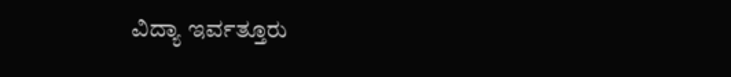ವಿದ್ಯಾ ಇರ್ವತ್ತೂರು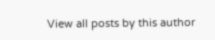View all posts by this author